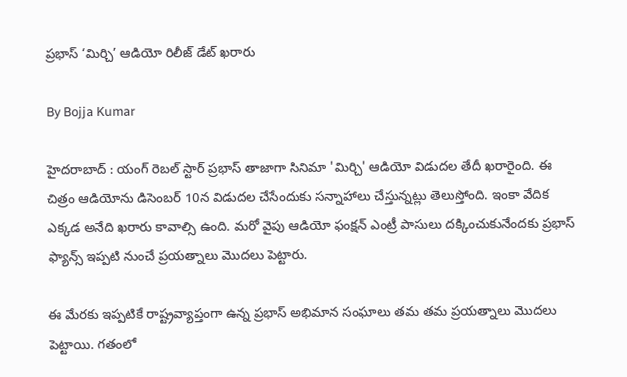ప్రభాస్ ‘మిర్చి’ ఆడియో రిలీజ్ డేట్ ఖరారు

By Bojja Kumar

హైదరాబాద్ : యంగ్ రెబల్ స్టార్ ప్రభాస్ తాజాగా సినిమా 'మిర్చి' ఆడియో విడుదల తేదీ ఖరారైంది. ఈ చిత్రం ఆడియోను డిసెంబర్ 10న విడుదల చేసేందుకు సన్నాహాలు చేస్తున్నట్లు తెలుస్తోంది. ఇంకా వేదిక ఎక్కడ అనేది ఖరారు కావాల్సి ఉంది. మరో వైపు ఆడియో ఫంక్షన్ ఎంట్రీ పాసులు దక్కించుకునేందకు ప్రభాస్ ఫ్యాన్స్ ఇప్పటి నుంచే ప్రయత్నాలు మొదలు పెట్టారు.

ఈ మేరకు ఇప్పటికే రాష్ట్రవ్యాప్తంగా ఉన్న ప్రభాస్ అభిమాన సంఘాలు తమ తమ ప్రయత్నాలు మొదలు పెట్టాయి. గతంలో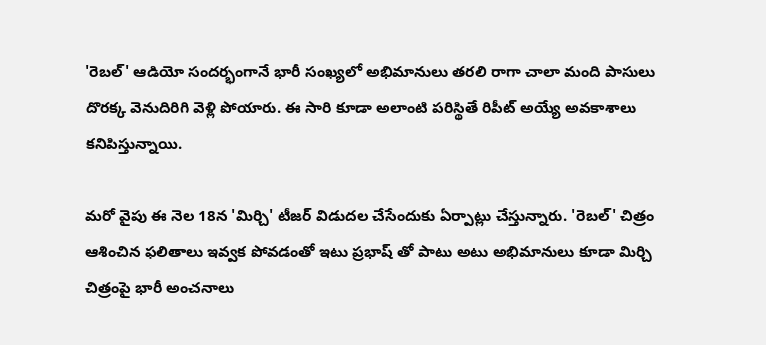'రెబల్' ఆడియో సందర్భంగానే భారీ సంఖ్యలో అభిమానులు తరలి రాగా చాలా మంది పాసులు దొరక్క వెనుదిరిగి వెళ్లి పోయారు. ఈ సారి కూడా అలాంటి పరిస్థితే రిపీట్ అయ్యే అవకాశాలు కనిపిస్తున్నాయి.

మరో వైపు ఈ నెల 18న 'మిర్చి' టీజర్ విడుదల చేసేందుకు ఏర్పాట్లు చేస్తున్నారు. 'రెబల్' చిత్రం ఆశించిన ఫలితాలు ఇవ్వక పోవడంతో ఇటు ప్రభాష్ తో పాటు అటు అభిమానులు కూడా మిర్చి చిత్రంపై భారీ అంచనాలు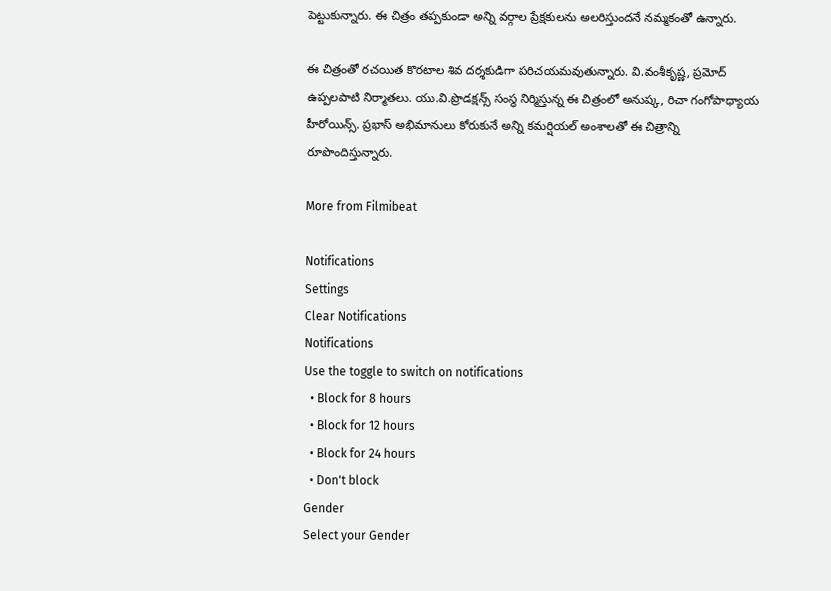పెట్టుకున్నారు. ఈ చిత్రం తప్పకుండా అన్ని వర్గాల ప్రేక్షకులను అలరిస్తుందనే నమ్మకంతో ఉన్నారు.

ఈ చిత్రంతో రచయిత కొరటాల శివ దర్శకుడిగా పరిచయమవుతున్నారు. వి.వంశీకృష్ణ, ప్రమోద్‌ ఉప్పలపాటి నిర్మాతలు. యు.వి.ప్రొడక్షన్స్‌ సంస్థ నిర్మిస్తున్న ఈ చిత్రంలో అనుష్క, రిచా గంగోపాధ్యాయ హీరోయిన్స్. ప్రభాస్ అభిమానులు కోరుకునే అన్ని కమర్షియల్ అంశాలతో ఈ చిత్రాన్ని రూపొందిస్తున్నారు.

More from Filmibeat

Notifications
Settings
Clear Notifications
Notifications
Use the toggle to switch on notifications
  • Block for 8 hours
  • Block for 12 hours
  • Block for 24 hours
  • Don't block
Gender
Select your Gender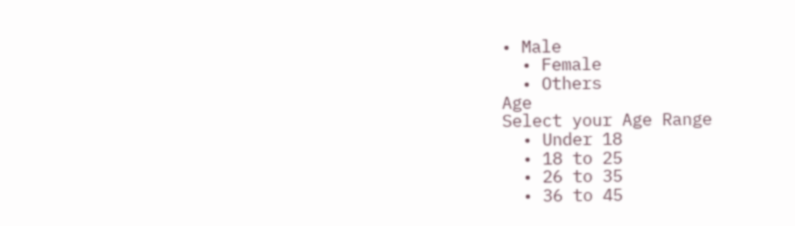• Male
  • Female
  • Others
Age
Select your Age Range
  • Under 18
  • 18 to 25
  • 26 to 35
  • 36 to 45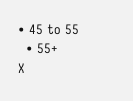• 45 to 55
  • 55+
X